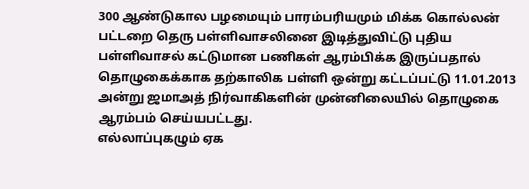300 ஆண்டுகால பழமையும் பாரம்பரியமும் மிக்க கொல்லன் பட்டறை தெரு பள்ளிவாசலினை இடித்துவிட்டு புதிய பள்ளிவாசல் கட்டுமான பணிகள் ஆரம்பிக்க இருப்பதால் தொழுகைக்காக தற்காலிக பள்ளி ஒன்று கட்டப்பட்டு 11.01.2013 அன்று ஜமாஅத் நிர்வாகிகளின் முன்னிலையில் தொழுகை ஆரம்பம் செய்யபட்டது.
எல்லாப்புகழும் ஏக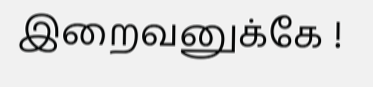இறைவனுக்கே !